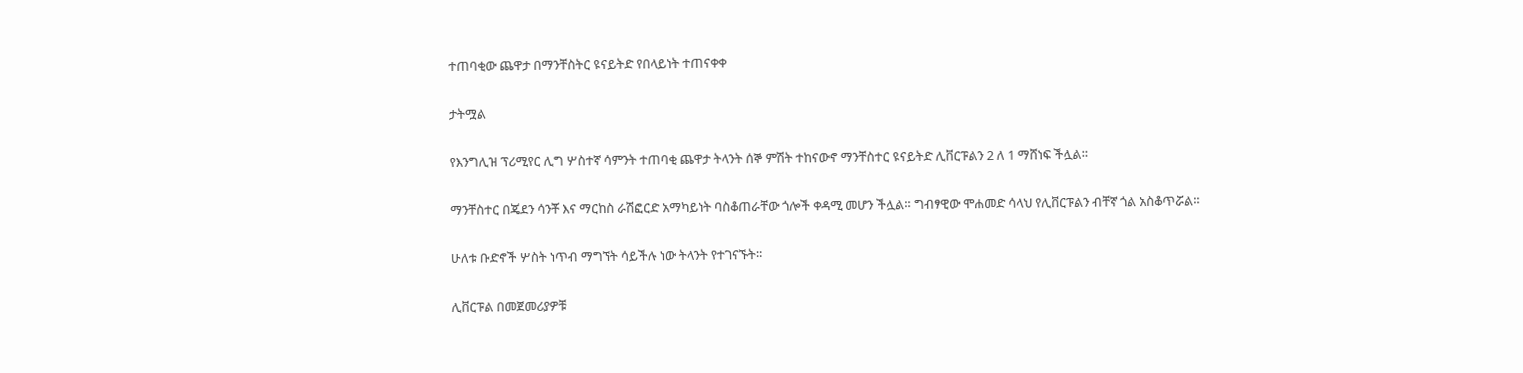ተጠባቂው ጨዋታ በማንቸስትር ዩናይትድ የበላይነት ተጠናቀቀ

ታትሟል

የእንግሊዝ ፕሪሚየር ሊግ ሦስተኛ ሳምንት ተጠባቂ ጨዋታ ትላንት ሰኞ ምሽት ተከናውኖ ማንቸስተር ዩናይትድ ሊቨርፑልን 2 ለ 1 ማሸነፍ ችሏል።

ማንቸስተር በጄደን ሳንቾ እና ማርከስ ራሽፎርድ አማካይነት ባስቆጠራቸው ጎሎች ቀዳሚ መሆን ችሏል። ግብፃዊው ሞሐመድ ሳላህ የሊቨርፑልን ብቸኛ ጎል አስቆጥሯል።

ሁለቱ ቡድኖች ሦስት ነጥብ ማግኘት ሳይችሉ ነው ትላንት የተገናኙት።

ሊቨርፑል በመጀመሪያዎቹ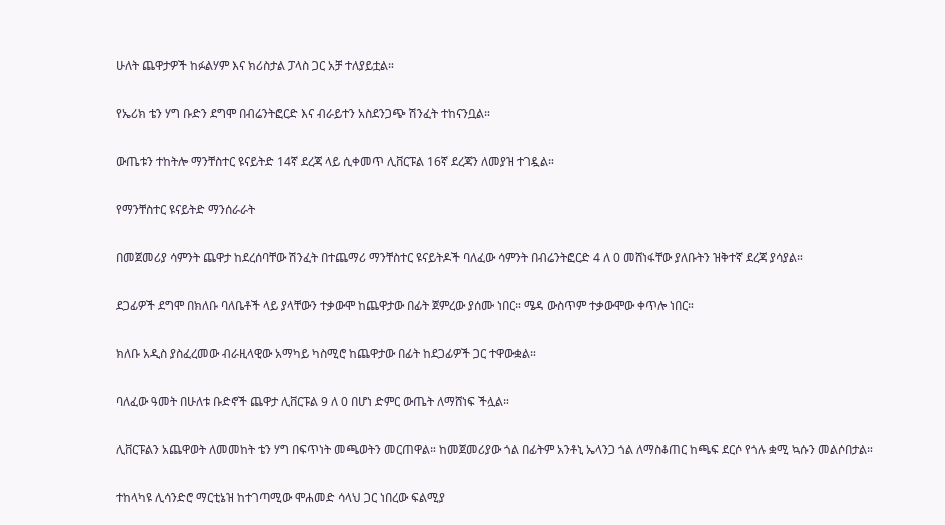ሁለት ጨዋታዎች ከፉልሃም እና ክሪስታል ፓላስ ጋር አቻ ተለያይቷል።

የኤሪክ ቴን ሃግ ቡድን ደግሞ በብሬንትፎርድ እና ብራይተን አስደንጋጭ ሽንፈት ተከናንቧል።

ውጤቱን ተከትሎ ማንቸስተር ዩናይትድ 14ኛ ደረጃ ላይ ሲቀመጥ ሊቨርፑል 16ኛ ደረጃን ለመያዝ ተገዷል።

የማንቸስተር ዩናይትድ ማንሰራራት

በመጀመሪያ ሳምንት ጨዋታ ከደረሰባቸው ሽንፈት በተጨማሪ ማንቸስተር ዩናይትዶች ባለፈው ሳምንት በብሬንትፎርድ 4 ለ 0 መሸነፋቸው ያለቡትን ዝቅተኛ ደረጃ ያሳያል።

ደጋፊዎች ደግሞ በክለቡ ባለቤቶች ላይ ያላቸውን ተቃውሞ ከጨዋታው በፊት ጀምረው ያሰሙ ነበር። ሜዳ ውስጥም ተቃውሞው ቀጥሎ ነበር።

ክለቡ አዲስ ያስፈረመው ብራዚላዊው አማካይ ካስሚሮ ከጨዋታው በፊት ከደጋፊዎች ጋር ተዋውቋል።

ባለፈው ዓመት በሁለቱ ቡድኖች ጨዋታ ሊቨርፑል 9 ለ 0 በሆነ ድምር ውጤት ለማሸነፍ ችሏል።

ሊቨርፑልን አጨዋወት ለመመከት ቴን ሃግ በፍጥነት መጫወትን መርጠዋል። ከመጀመሪያው ጎል በፊትም አንቶኒ ኤላንጋ ጎል ለማስቆጠር ከጫፍ ደርሶ የጎሉ ቋሚ ኳሱን መልሶበታል።

ተከላካዩ ሊሳንድሮ ማርቲኔዝ ከተገጣሚው ሞሐመድ ሳላህ ጋር ነበረው ፍልሚያ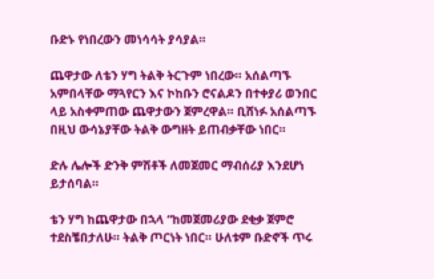ቡድኑ የነበረውን መነሳሳት ያሳያል።

ጨዋታው ለቴን ሃግ ትልቅ ትርጉም ነበረው። አሰልጣኙ አምበላቸው ማጓየርን እና ኮከቡን ሮናልዶን በተቀያሪ ወንበር ላይ አስቀምጠው ጨዋታውን ጀምረዋል። ቢሸነፉ አሰልጣኙ በዚህ ውሳኔያቸው ትልቅ ውግዘት ይጠብቃቸው ነበር።

ድሉ ሌሎች ድንቅ ምሽቶች ለመጀመር ማብሰሪያ እንደሆነ ይታሰባል።

ቴን ሃግ ከጨዋታው በኋላ “ከመጀመሪያው ደቂቃ ጀምሮ ተደስቼበታለሁ። ትልቅ ጦርነት ነበር። ሁለቱም ቡድኖች ጥሩ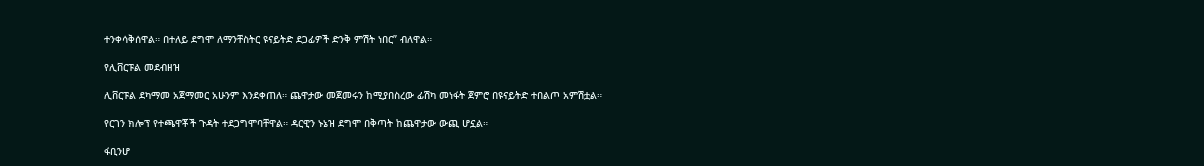ተንቀሳቅሰዋል። በተለይ ደግሞ ለማንቸስትር ዩናይትድ ደጋፊዎች ድንቅ ምሽት ነበር” ብለዋል።

የሊቨርፑል መደብዘዝ

ሊቨርፑል ደካማመ አጀማመር አሁንም እንደቀጠለ። ጨዋታው መጀመሩን ከሚያበስረው ፊሽካ መነፋት ጀምሮ በዩናይትድ ተበልጦ አምሽቷል።

የርገን ክሎፕ የተጫዋቾች ጉዳት ተደጋግሞባቸዋል። ዳርዊን ኑኔዝ ደግሞ በቅጣት ከጨዋታው ውጪ ሆኗል።

ፋቢንሆ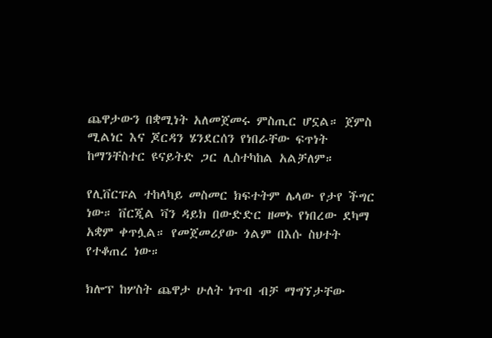ጨዋታውን በቋሚነት አለመጀመሩ ምስጢር ሆኗል። ጀምስ ሚልነር እና ጆርዳን ሄንደርሰን የነበራቸው ፍጥነት ከማንቸስተር ዩናይትድ ጋር ሊስተካከል አልቻለም።

የሊቨርፑል ተከላካይ መስመር ክፍተትም ሌላው የታየ ችግር ነው። ቨርጂል ቫን ዳይክ በውድድር ዘመኑ የነበረው ደካማ አቋም ቀጥሏል። የመጀመሪያው ጎልም በእሱ ስህተት የተቆጠረ ነው።

ክሎፕ ከሦስት ጨዋታ ሁለት ነጥብ ብቻ ማግኘታቸው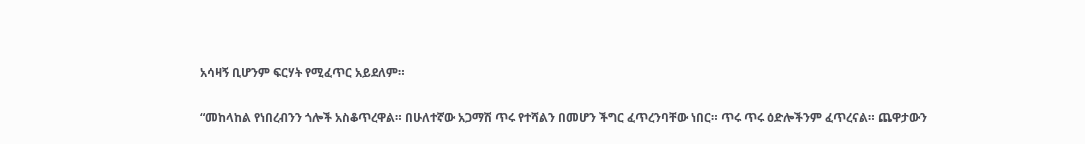አሳዛኝ ቢሆንም ፍርሃት የሚፈጥር አይደለም።

“መከላከል የነበረብንን ጎሎች አስቆጥረዋል። በሁለተኛው አጋማሽ ጥሩ የተሻልን በመሆን ችግር ፈጥረንባቸው ነበር። ጥሩ ጥሩ ዕድሎችንም ፈጥረናል። ጨዋታውን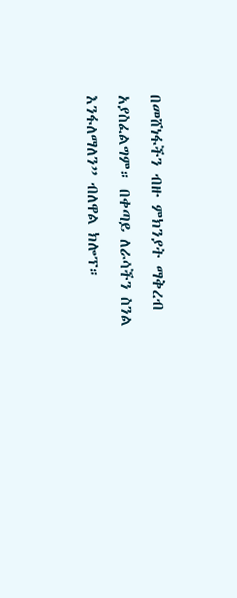በመሸነፋችን ብዙ ምክንያት ማቅረብ አያስፈልግም። በቀጣይ ለራሳችን ስንል እንፋለማለን” ብለዋል ክሎፕ።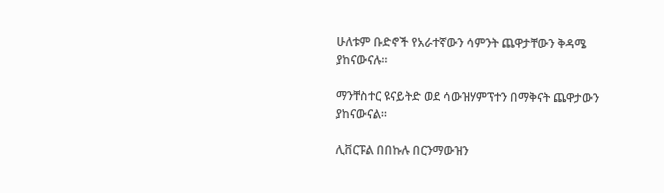ሁለቱም ቡድኖች የአራተኛውን ሳምንት ጨዋታቸውን ቅዳሜ ያከናውናሉ።

ማንቸስተር ዩናይትድ ወደ ሳውዝሃምፕተን በማቅናት ጨዋታውን ያከናውናል።

ሊቨርፑል በበኩሉ በርንማውዝን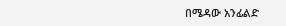በሜዳው አንፊልድ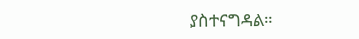ያስተናግዳል።